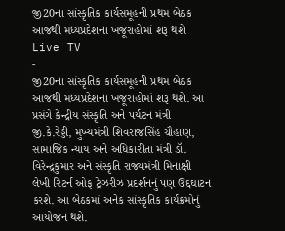જી20ના સાંસ્કૃતિક કાર્યસમૂહની પ્રથમ બેઠક આજથી મધ્યપ્રદેશના ખજૂરાહોમાં શરૂ થશે
Live TV
-
જી20ના સાંસ્કૃતિક કાર્યસમૂહની પ્રથમ બેઠક આજથી મધ્યપ્રદેશના ખજૂરાહોમાં શરૂ થશે. આ પ્રસંગે કેન્દ્રીય સંસ્કૃતિ અને પર્યટન મંત્રી જી.કે.રેડ્ડી, મુખ્યમંત્રી શિવરાજસિંહ ચૌહાણ, સામાજિક ન્યાય અને અધિકારીતા મંત્રી ડૉ. વિરેન્દ્રકુમાર અને સંસ્કૃતિ રાજ્યમંત્રી મિનાક્ષી લેખી રિટર્ન ઓફ ટ્રેઝરીઝ પ્રદર્શનનું પણ ઉદ્દઘાટન કરશે. આ બેઠકમાં અનેક સાંસ્કૃતિક કાર્યક્રમોનું આયોજન થશે.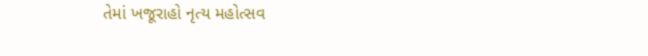તેમાં ખજૂરાહો નૃત્ય મહોત્સવ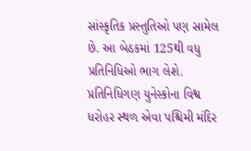સાંસ્કૃતિક પ્રસ્તુતિઓ પણ સામેલ છે. આ બેઠકમાં 125થી વધુ પ્રતિનિધિઓ ભાગ લેશે. પ્રતિનિધિગણ યુનેસ્કોના વિશ્વ ધરોહર સ્થળ એવા પશ્ચિમી મંદિર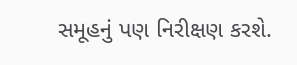સમૂહનું પણ નિરીક્ષણ કરશે.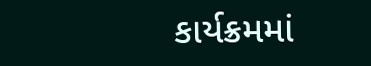કાર્યક્રમમાં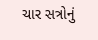ચાર સત્રોનું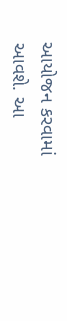આયોજન કરવામાં આવશે. આ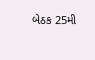બેઠક 25મી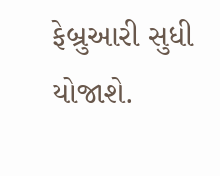ફેબ્રુઆરી સુધી યોજાશે.